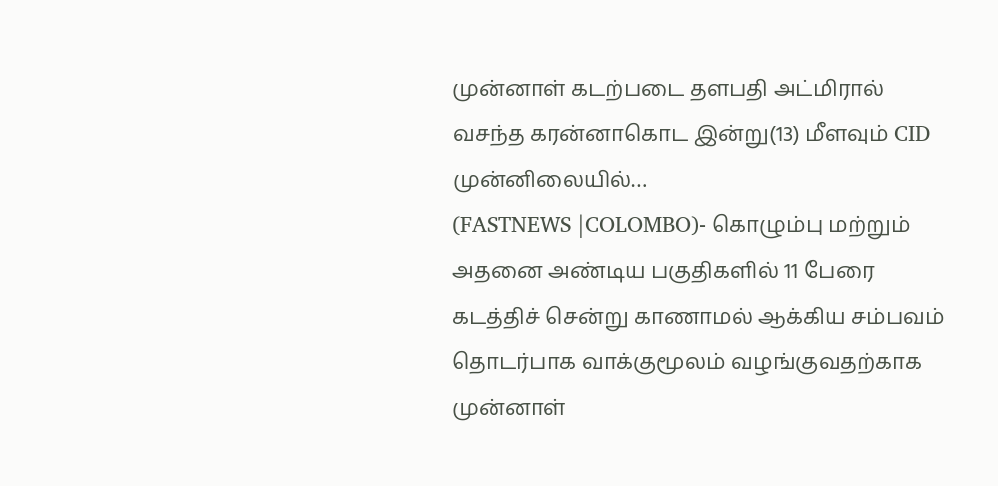முன்னாள் கடற்படை தளபதி அட்மிரால் வசந்த கரன்னாகொட இன்று(13) மீளவும் CID முன்னிலையில்…
(FASTNEWS |COLOMBO)- கொழும்பு மற்றும் அதனை அண்டிய பகுதிகளில் 11 பேரை கடத்திச் சென்று காணாமல் ஆக்கிய சம்பவம் தொடர்பாக வாக்குமூலம் வழங்குவதற்காக முன்னாள்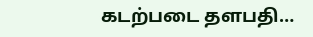கடற்படை தளபதி…